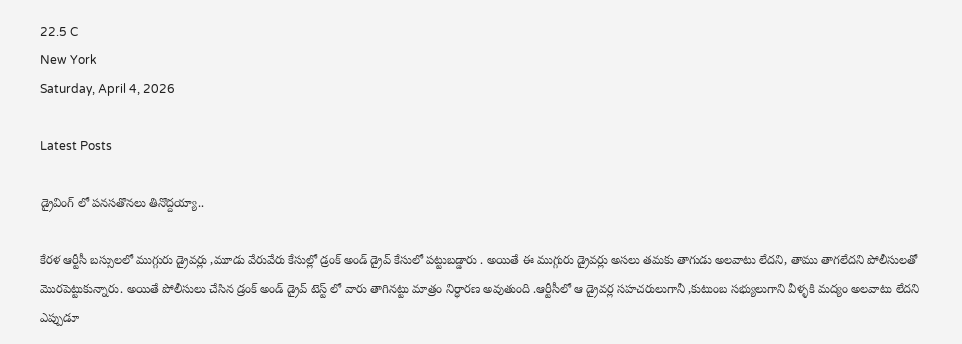22.5 C
New York
Saturday, April 4, 2026

Latest Posts

డ్రైవింగ్ లో పనసతొనలు తినొద్దయ్యా..

కేరళ ఆర్టీసీ బస్సులలో ముగ్గురు డ్రైవర్లు ,మూడు వేరువేరు కేసుల్లో డ్రంక్ అండ్ డ్రైవ్ కేసులో పట్టుబడ్డారు . అయితే ఈ ముగ్గురు డ్రైవర్లు అసలు తమకు తాగుడు అలవాటు లేదని, తాము తాగలేదని పోలీసులతో మొరపెట్టుకున్నారు. అయితే పోలీసులు చేసిన డ్రంక్ అండ్ డ్రైవ్ టెస్ట్ లో వారు తాగినట్టు మాత్రం నిర్ధారణ అవుతుంది .ఆర్టీసీలో ఆ డ్రైవర్ల సహచరులుగానీ ,కుటుంబ సభ్యులుగాని వీళ్ళకి మద్యం అలవాటు లేదని ఎప్పుడూ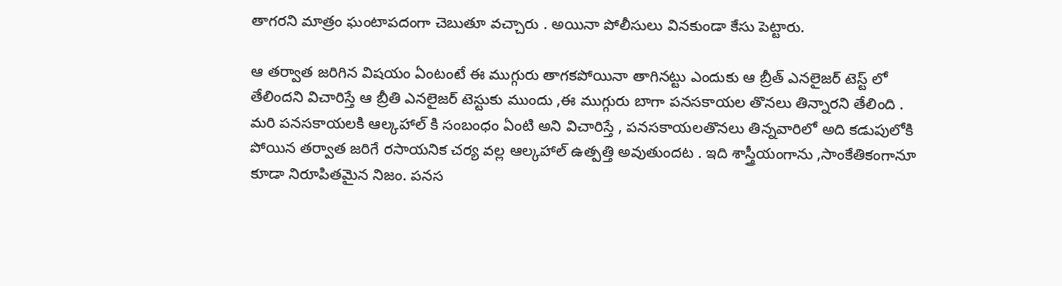తాగరని మాత్రం ఘంటాపదంగా చెబుతూ వచ్చారు . అయినా పోలీసులు వినకుండా కేసు పెట్టారు.

ఆ తర్వాత జరిగిన విషయం ఏంటంటే ఈ ముగ్గురు తాగకపోయినా తాగినట్టు ఎందుకు ఆ బ్రీత్ ఎనలైజర్ టెస్ట్ లో తేలిందని విచారిస్తే ఆ బ్రీతి ఎనలైజర్ టెస్టుకు ముందు ,ఈ ముగ్గురు బాగా పనసకాయల తొనలు తిన్నారని తేలింది . మరి పనసకాయలకి ఆల్కహాల్ కి సంబంధం ఏంటి అని విచారిస్తే , పనసకాయలతొనలు తిన్నవారిలో అది కడుపులోకి పోయిన తర్వాత జరిగే రసాయనిక చర్య వల్ల ఆల్కహాల్ ఉత్పత్తి అవుతుందట . ఇది శాస్త్రీయంగాను ,సాంకేతికంగానూ కూడా నిరూపితమైన నిజం. పనస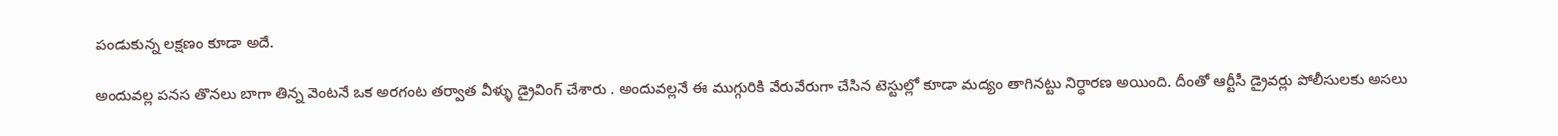పండుకున్న లక్షణం కూడా అదే.

అందువల్ల పనస తొనలు బాగా తిన్న వెంటనే ఒక అరగంట తర్వాత వీళ్ళు డ్రైవింగ్ చేశారు . అందువల్లనే ఈ ముగ్గురికి వేరువేరుగా చేసిన టెస్టుల్లో కూడా మద్యం తాగినట్టు నిర్ధారణ అయింది. దీంతో ఆర్టీసీ డ్రైవర్లు పోలీసులకు అసలు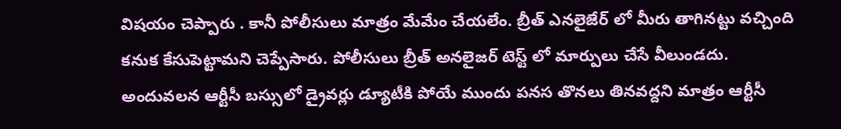విషయం చెప్పారు . కానీ పోలీసులు మాత్రం మేమేం చేయలేం. బ్రీత్ ఎనలైజేర్ లో మీరు తాగినట్టు వచ్చింది కనుక కేసుపెట్టామని చెప్పేసారు. పోలీసులు బ్రీత్ అనలైజర్ టెస్ట్ లో మార్పులు చేసే వీలుండదు. అందువలన ఆర్టీసీ బస్సులో డ్రైవర్లు డ్యూటీకి పోయే ముందు పనస తొనలు తినవద్దని మాత్రం ఆర్టీసీ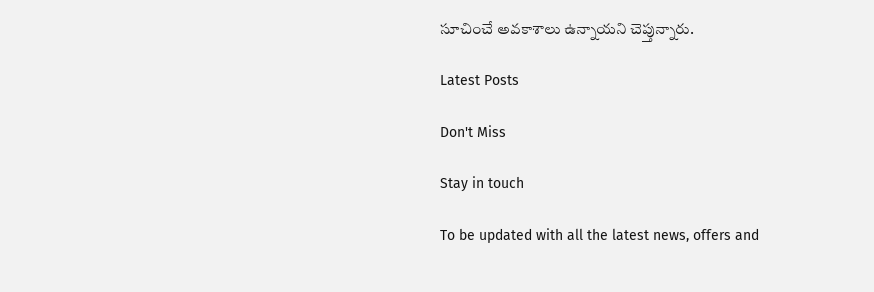సూచించే అవకాశాలు ఉన్నాయని చెప్తున్నారు.

Latest Posts

Don't Miss

Stay in touch

To be updated with all the latest news, offers and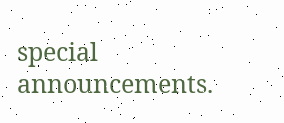special announcements.